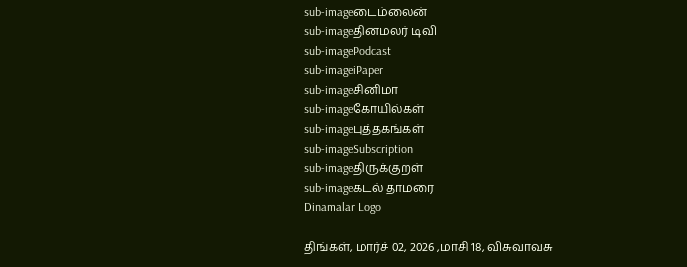sub-imageடைம்லைன்
sub-imageதினமலர் டிவி
sub-imagePodcast
sub-imageiPaper
sub-imageசினிமா
sub-imageகோயில்கள்
sub-imageபுத்தகங்கள்
sub-imageSubscription
sub-imageதிருக்குறள்
sub-imageகடல் தாமரை
Dinamalar Logo

திங்கள், மார்ச் 02, 2026 ,மாசி 18, விசுவாவசு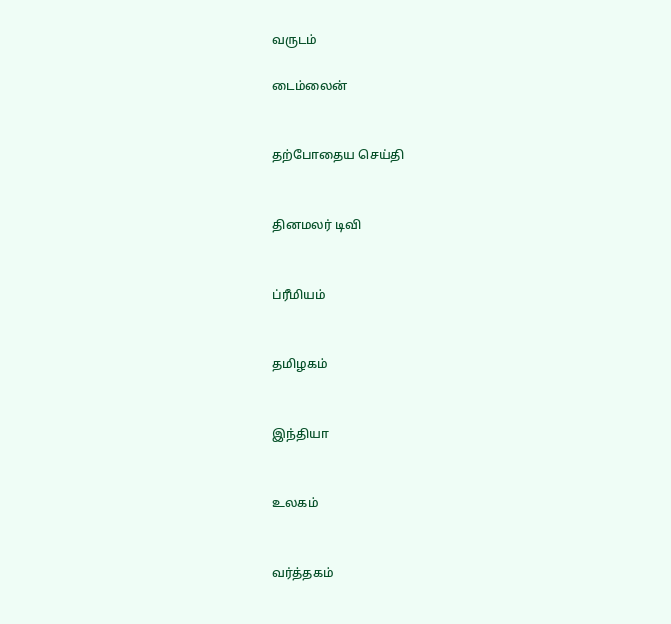வருடம்

டைம்லைன்


தற்போதைய செய்தி


தினமலர் டிவி


ப்ரீமியம்


தமிழகம்


இந்தியா


உலகம்


வர்த்தகம்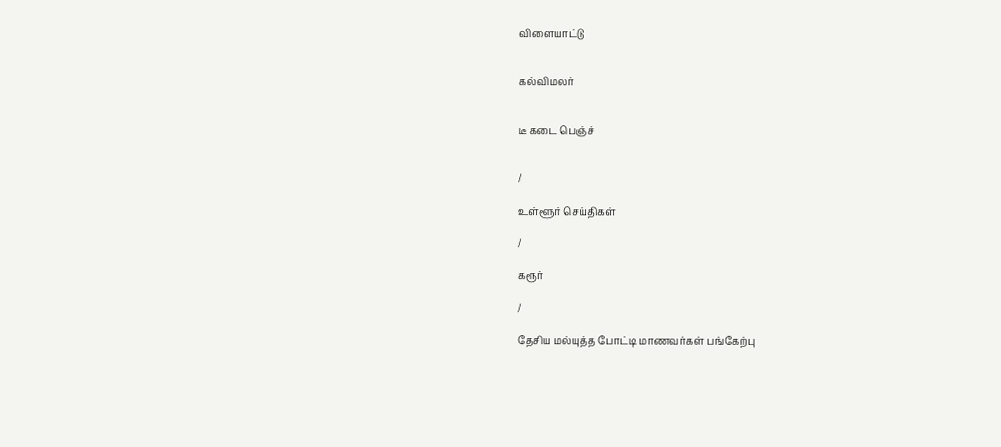விளையாட்டு


கல்விமலர்


டீ கடை பெஞ்ச்


/

உள்ளூர் செய்திகள்

/

கரூர்

/

தேசிய மல்யுத்த போட்டி மாணவர்கள் பங்கேற்பு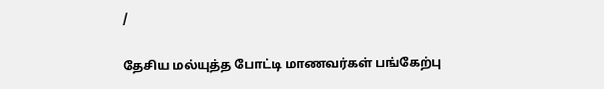/

தேசிய மல்யுத்த போட்டி மாணவர்கள் பங்கேற்பு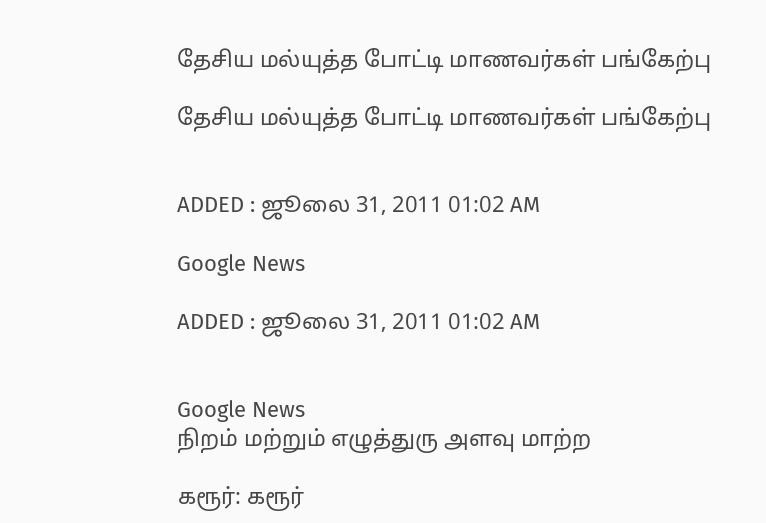தேசிய மல்யுத்த போட்டி மாணவர்கள் பங்கேற்பு

தேசிய மல்யுத்த போட்டி மாணவர்கள் பங்கேற்பு


ADDED : ஜூலை 31, 2011 01:02 AM

Google News

ADDED : ஜூலை 31, 2011 01:02 AM


Google News
நிறம் மற்றும் எழுத்துரு அளவு மாற்ற

கரூர்: கரூர்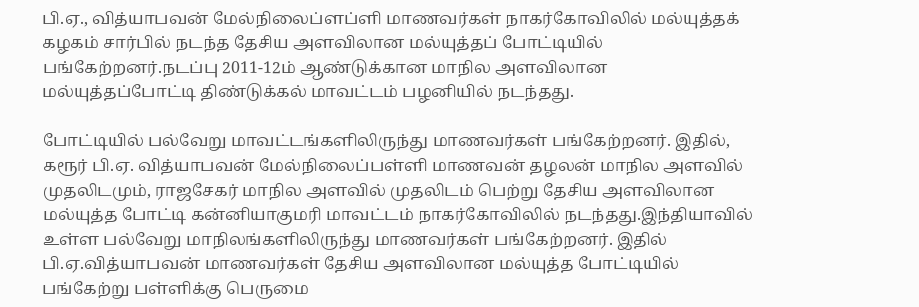பி.ஏ., வித்யாபவன் மேல்நிலைப்ளப்ளி மாணவர்கள் நாகர்கோவிலில் மல்யுத்தக் கழகம் சார்பில் நடந்த தேசிய அளவிலான மல்யுத்தப் போட்டியில் பங்கேற்றனர்.நடப்பு 2011-12ம் ஆண்டுக்கான மாநில அளவிலான மல்யுத்தப்போட்டி திண்டுக்கல் மாவட்டம் பழனியில் நடந்தது.

போட்டியில் பல்வேறு மாவட்டங்களிலிருந்து மாணவர்கள் பங்கேற்றனர். இதில், கரூர் பி.ஏ. வித்யாபவன் மேல்நிலைப்பள்ளி மாணவன் தழலன் மாநில அளவில் முதலிடமும், ராஜசேகர் மாநில அளவில் முதலிடம் பெற்று தேசிய அளவிலான மல்யுத்த போட்டி கன்னியாகுமரி மாவட்டம் நாகர்கோவிலில் நடந்தது.இந்தியாவில் உள்ள பல்வேறு மாநிலங்களிலிருந்து மாணவர்கள் பங்கேற்றனர். இதில் பி.ஏ.வித்யாபவன் மாணவர்கள் தேசிய அளவிலான மல்யுத்த போட்டியில் பங்கேற்று பள்ளிக்கு பெருமை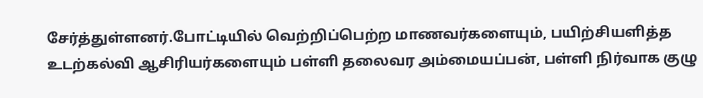சேர்த்துள்ளனர்.போட்டியில் வெற்றிப்பெற்ற மாணவர்களையும், பயிற்சியளித்த உடற்கல்வி ஆசிரியர்களையும் பள்ளி தலைவர அம்மையப்பன், பள்ளி நிர்வாக குழு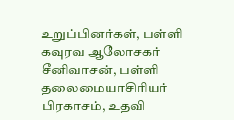உறுப்பினர்கள், பள்ளி கவுரவ ஆலோசகர் சீனிவாசன், பள்ளி தலைமையாசிரியர் பிரகாசம், உதவி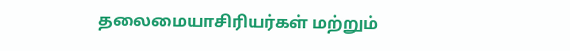தலைமையாசிரியர்கள் மற்றும்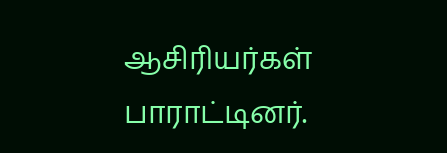ஆசிரியர்கள் பாராட்டினர்.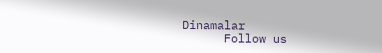Dinamalar
      Follow us